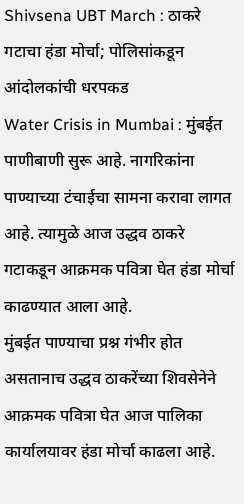Shivsena UBT March : ठाकरे गटाचा हंडा मोर्चा; पोलिसांकडून आंदोलकांची धरपकड
Water Crisis in Mumbai : मुंबईत पाणीबाणी सुरू आहे. नागरिकांना पाण्याच्या टंचाईचा सामना करावा लागत आहे. त्यामुळे आज उद्धव ठाकरे गटाकडून आक्रमक पवित्रा घेत हंडा मोर्चा काढण्यात आला आहे.
मुंबईत पाण्याचा प्रश्न गंभीर होत असतानाच उद्धव ठाकरेंच्या शिवसेनेने आक्रमक पवित्रा घेत आज पालिका कार्यालयावर हंडा मोर्चा काढला आहे.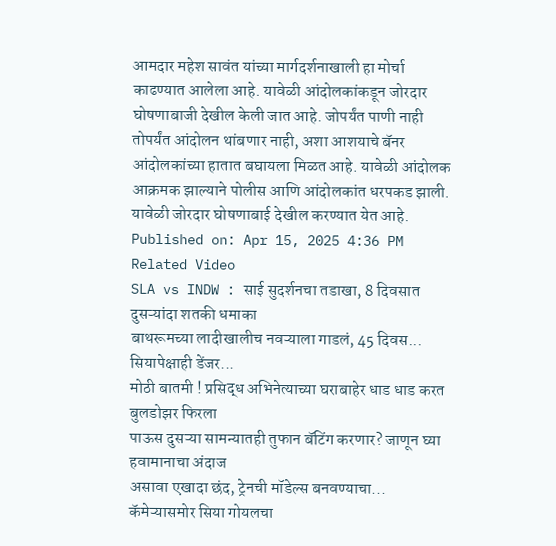आमदार महेश सावंत यांच्या मार्गदर्शनाखाली हा मोर्चा काढण्यात आलेला आहे. यावेळी आंदोलकांकडून जोरदार घोषणाबाजी देखील केली जात आहे. जोपर्यंत पाणी नाही तोपर्यंत आंदोलन थांबणार नाही, अशा आशयाचे बॅनर आंदोलकांच्या हातात बघायला मिळत आहे. यावेळी आंदोलक आक्रमक झाल्याने पोलीस आणि आंदोलकांत धरपकड झाली. यावेळी जोरदार घोषणाबाई देखील करण्यात येत आहे.
Published on: Apr 15, 2025 4:36 PM
Related Video
SLA vs INDW : साई सुदर्शनचा तडाखा, 8 दिवसात दुसऱ्यांदा शतकी धमाका
बाथरूमच्या लादीखालीच नवऱ्याला गाडलं, 45 दिवस... सियापेक्षाही डेंजर...
मोठी बातमी ! प्रसिद्ध अभिनेत्याच्या घराबाहेर धाड धाड करत बुलडोझर फिरला
पाऊस दुसऱ्या सामन्यातही तुफान बॅटिंग करणार? जाणून घ्या हवामानाचा अंदाज
असावा एखादा छंद, ट्रेनची मॉडेल्स बनवण्याचा...
कॅमेऱ्यासमोर सिया गोयलचा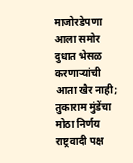माजोरडेपणा आला समोर
दुधात भेसळ करणाऱ्यांची आता खैर नाही; तुकाराम मुंडेंचा मोठा निर्णय
राष्ट्रवादी पक्ष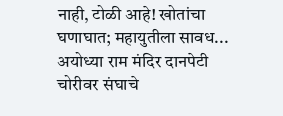नाही, टोळी आहे! खोतांचा घणाघात; महायुतीला सावध...
अयोध्या राम मंदिर दानपेटी चोरीवर संघाचे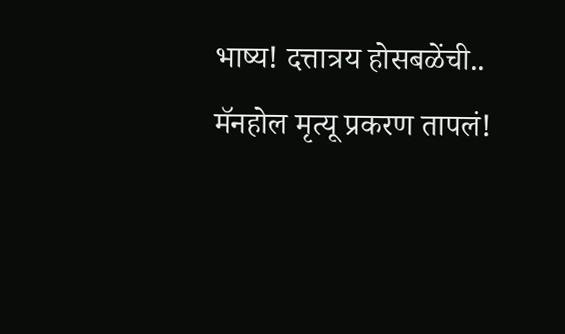भाष्य! दत्तात्रय होसबळेंची..
मॅनहोल मृत्यू प्रकरण तापलं!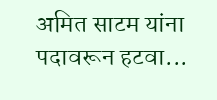अमित साटम यांना पदावरून हटवा...